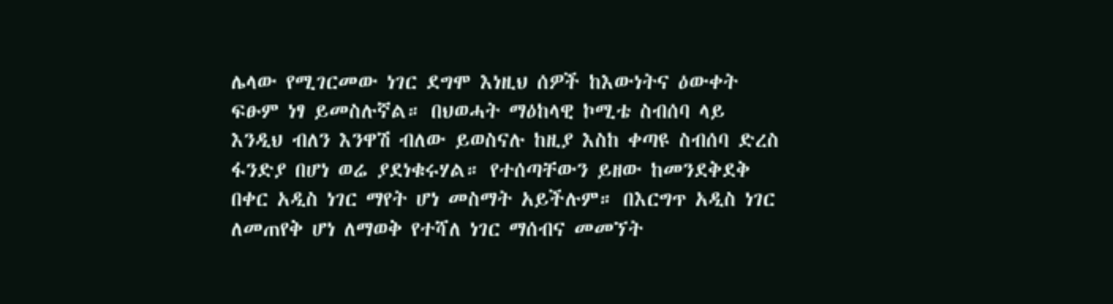ሌላው የሚገርመው ነገር ደግሞ እነዚህ ሰዎች ከእውነትና ዕውቀት ፍፁም ነፃ ይመስሉኛል። በህወሓት ማዕከላዊ ኮሚቴ ስብሰባ ላይ እንዲህ ብለን እንዋሽ ብለው ይወስናሉ ከዚያ እስከ ቀጣዩ ስብሰባ ድረስ ፋንድያ በሆነ ወሬ ያደነቁሩሃል። የተሰጣቸውን ይዘው ከመንደቅደቅ በቀር አዲስ ነገር ማየት ሆነ መስማት አይችሉም። በእርግጥ አዲስ ነገር ለመጠየቅ ሆነ ለማወቅ የተሻለ ነገር ማሰብና መመኘት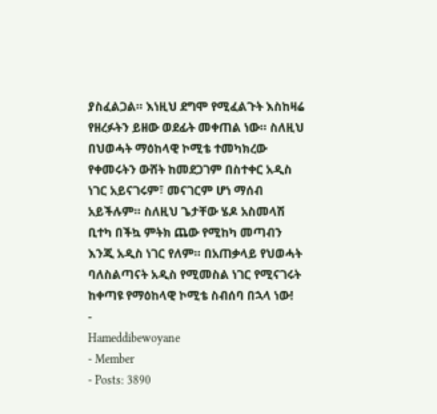ያስፈልጋል። እነዚህ ደግሞ የሚፈልጉት እስከዛሬ የዘረፉትን ይዘው ወደፊት መቀጠል ነው። ስለዚህ በህወሓት ማዕከላዊ ኮሚቴ ተመካክረው የቀመሩትን ውሸት ከመደጋገም በስተቀር አዲስ ነገር አይናገሩም፣ መናገርም ሆነ ማሰብ አይችሉም። ስለዚህ ጌታቸው ሄዶ አስመላሽ ቢተካ በችኳ ምትክ ጨው የሚከካ መጣብን እንጂ አዲስ ነገር የለም። በአጠቃላይ የህወሓት ባለስልጣናት አዲስ የሚመስል ነገር የሚናገሩት ከቀጣዩ የማዕከላዊ ኮሚቴ ስብሰባ በኋላ ነው!
-
Hameddibewoyane
- Member
- Posts: 3890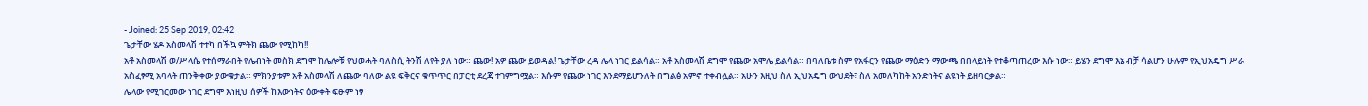- Joined: 25 Sep 2019, 02:42
ጌታቸው ሄዶ አስመላሽ ተተካ በችኳ ምትክ ጨው የሚከካ!!
አቶ አስመላሽ ወ/ሥላሴ የተሰማራበት የሌብነት መስክ ደግሞ ከሌሎቹ የህወሓት ባለስሲ ትንሽ ለየት ያለ ነው። ጨው! አዎ ጨው ይወዳል! ጌታቸው ረዳ ሌላ ነገር ይልሳል። አቶ አስመላሽ ደግሞ የጨው አሞሌ ይልሳል። በባለቤቱ ስም የአፋርን የጨው ማዕድን ማውጫ በበላይነት የተቆጣጠረው እሱ ነው። ይሄን ደግሞ እኔ ብቻ ሳልሆን ሁሉም የኢህአዴግ ሥራ አስፈፃሚ አባላት ጠንቅቀው ያውቁታል። ምክንያቱም አቶ አስመላሽ ለጨው ባለው ልዩ ፍቅርና ቁጥጥር በፓርቲ ደረጃ ተገምግሟል። እሱም የጨው ነገር እንደማይሆንለት በግልፅ አምኖ ተቀብሏል። አሁን እዚህ ስለ ኢህአዴግ ውህደት፣ ስለ አመለካከት አንድነትና ልዩነት ይዘባርቃል።
ሌላው የሚገርመው ነገር ደግሞ እነዚህ ሰዎች ከእውነትና ዕውቀት ፍፁም ነፃ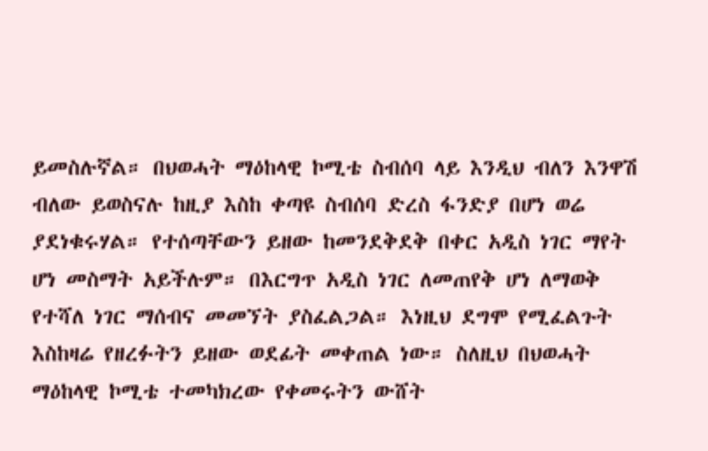ይመስሉኛል። በህወሓት ማዕከላዊ ኮሚቴ ስብሰባ ላይ እንዲህ ብለን እንዋሽ ብለው ይወስናሉ ከዚያ እስከ ቀጣዩ ስብሰባ ድረስ ፋንድያ በሆነ ወሬ ያደነቁሩሃል። የተሰጣቸውን ይዘው ከመንደቅደቅ በቀር አዲስ ነገር ማየት ሆነ መስማት አይችሉም። በእርግጥ አዲስ ነገር ለመጠየቅ ሆነ ለማወቅ የተሻለ ነገር ማሰብና መመኘት ያስፈልጋል። እነዚህ ደግሞ የሚፈልጉት እስከዛሬ የዘረፉትን ይዘው ወደፊት መቀጠል ነው። ስለዚህ በህወሓት ማዕከላዊ ኮሚቴ ተመካክረው የቀመሩትን ውሸት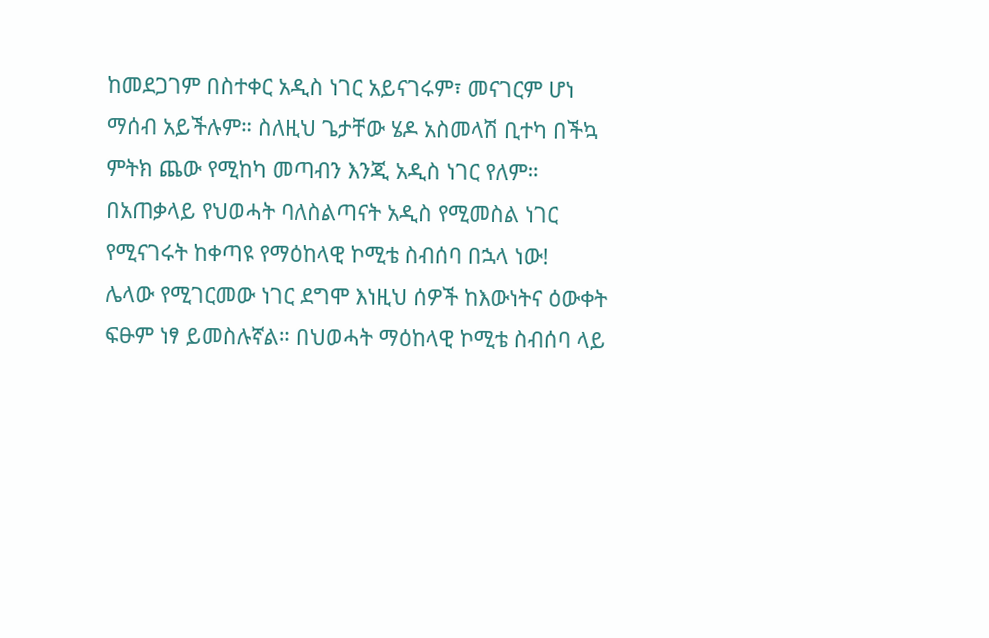ከመደጋገም በስተቀር አዲስ ነገር አይናገሩም፣ መናገርም ሆነ ማሰብ አይችሉም። ስለዚህ ጌታቸው ሄዶ አስመላሽ ቢተካ በችኳ ምትክ ጨው የሚከካ መጣብን እንጂ አዲስ ነገር የለም። በአጠቃላይ የህወሓት ባለስልጣናት አዲስ የሚመስል ነገር የሚናገሩት ከቀጣዩ የማዕከላዊ ኮሚቴ ስብሰባ በኋላ ነው!
ሌላው የሚገርመው ነገር ደግሞ እነዚህ ሰዎች ከእውነትና ዕውቀት ፍፁም ነፃ ይመስሉኛል። በህወሓት ማዕከላዊ ኮሚቴ ስብሰባ ላይ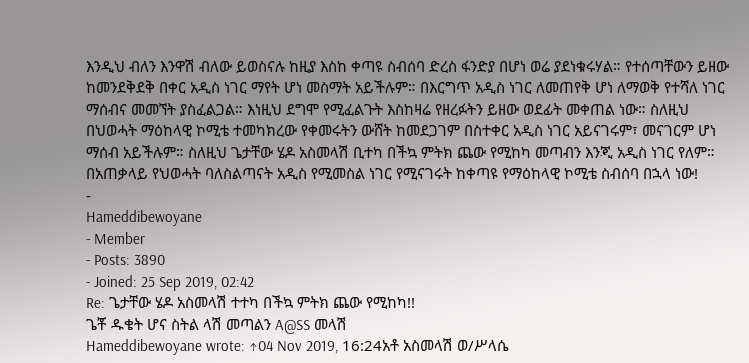እንዲህ ብለን እንዋሽ ብለው ይወስናሉ ከዚያ እስከ ቀጣዩ ስብሰባ ድረስ ፋንድያ በሆነ ወሬ ያደነቁሩሃል። የተሰጣቸውን ይዘው ከመንደቅደቅ በቀር አዲስ ነገር ማየት ሆነ መስማት አይችሉም። በእርግጥ አዲስ ነገር ለመጠየቅ ሆነ ለማወቅ የተሻለ ነገር ማሰብና መመኘት ያስፈልጋል። እነዚህ ደግሞ የሚፈልጉት እስከዛሬ የዘረፉትን ይዘው ወደፊት መቀጠል ነው። ስለዚህ በህወሓት ማዕከላዊ ኮሚቴ ተመካክረው የቀመሩትን ውሸት ከመደጋገም በስተቀር አዲስ ነገር አይናገሩም፣ መናገርም ሆነ ማሰብ አይችሉም። ስለዚህ ጌታቸው ሄዶ አስመላሽ ቢተካ በችኳ ምትክ ጨው የሚከካ መጣብን እንጂ አዲስ ነገር የለም። በአጠቃላይ የህወሓት ባለስልጣናት አዲስ የሚመስል ነገር የሚናገሩት ከቀጣዩ የማዕከላዊ ኮሚቴ ስብሰባ በኋላ ነው!
-
Hameddibewoyane
- Member
- Posts: 3890
- Joined: 25 Sep 2019, 02:42
Re: ጌታቸው ሄዶ አስመላሽ ተተካ በችኳ ምትክ ጨው የሚከካ!!
ጌቾ ዱቄት ሆና ስትል ላሽ መጣልን A@SS መላሽ
Hameddibewoyane wrote: ↑04 Nov 2019, 16:24አቶ አስመላሽ ወ/ሥላሴ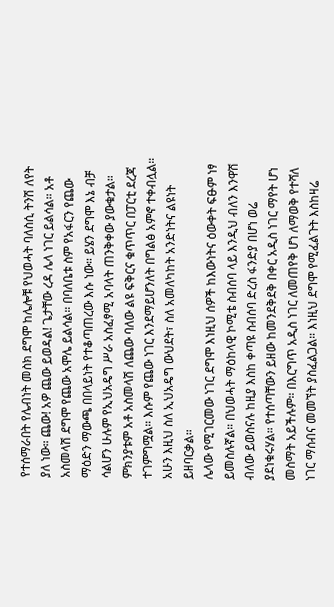የተሰማራበት የሌብነት መስክ ደግሞ ከሌሎቹ የህወሓት ባለስሲ ትንሽ ለየት ያለ ነው። ጨው! አዎ ጨው ይወዳል! ጌታቸው ረዳ ሌላ ነገር ይልሳል። አቶ አስመላሽ ደግሞ የጨው አሞሌ ይልሳል። በባለቤቱ ስም የአፋርን የጨው ማዕድን ማውጫ በበላይነት የተቆጣጠረው እሱ ነው። ይሄን ደግሞ እኔ ብቻ ሳልሆን ሁሉም የኢህአዴግ ሥራ አስፈፃሚ አባላት ጠንቅቀው ያውቁታል። ምክንያቱም አቶ አስመላሽ ለጨው ባለው ልዩ ፍቅርና ቁጥጥር በፓርቲ ደረጃ ተገምግሟል። እሱም የጨው ነገር እንደማይሆንለት በግልፅ አምኖ ተቀብሏል። አሁን እዚህ ስለ ኢህአዴግ ውህደት፣ ስለ አመለካከት አንድነትና ልዩነት ይዘባርቃል።
ሌላው የሚገርመው ነገር ደግሞ እነዚህ ሰዎች ከእውነትና ዕውቀት ፍፁም ነፃ ይመስሉኛል። በህወሓት ማዕከላዊ ኮሚቴ ስብሰባ ላይ እንዲህ ብለን እንዋሽ ብለው ይወስናሉ ከዚያ እስከ ቀጣዩ ስብሰባ ድረስ ፋንድያ በሆነ ወሬ ያደነቁሩሃል። የተሰጣቸውን ይዘው ከመንደቅደቅ በቀር አዲስ ነገር ማየት ሆነ መስማት አይችሉም። በእርግጥ አዲስ ነገር ለመጠየቅ ሆነ ለማወቅ የተሻለ ነገር ማሰብና መመኘት ያስፈልጋል። እነዚህ ደግሞ የሚፈልጉት እስከዛሬ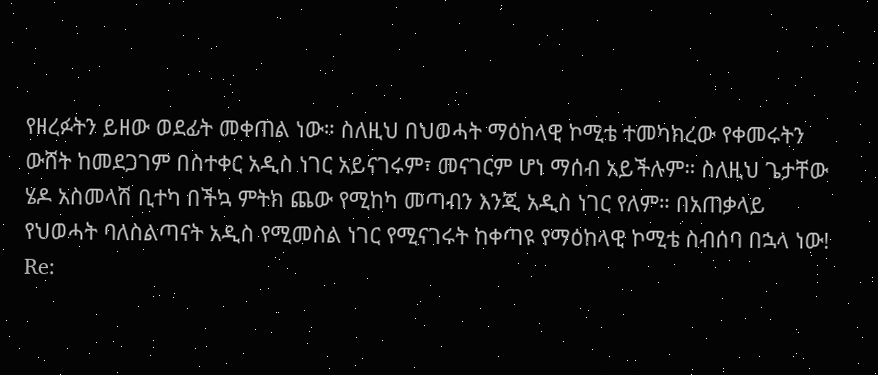የዘረፉትን ይዘው ወደፊት መቀጠል ነው። ስለዚህ በህወሓት ማዕከላዊ ኮሚቴ ተመካክረው የቀመሩትን ውሸት ከመደጋገም በስተቀር አዲስ ነገር አይናገሩም፣ መናገርም ሆነ ማሰብ አይችሉም። ስለዚህ ጌታቸው ሄዶ አስመላሽ ቢተካ በችኳ ምትክ ጨው የሚከካ መጣብን እንጂ አዲስ ነገር የለም። በአጠቃላይ የህወሓት ባለስልጣናት አዲስ የሚመስል ነገር የሚናገሩት ከቀጣዩ የማዕከላዊ ኮሚቴ ስብሰባ በኋላ ነው!
Re: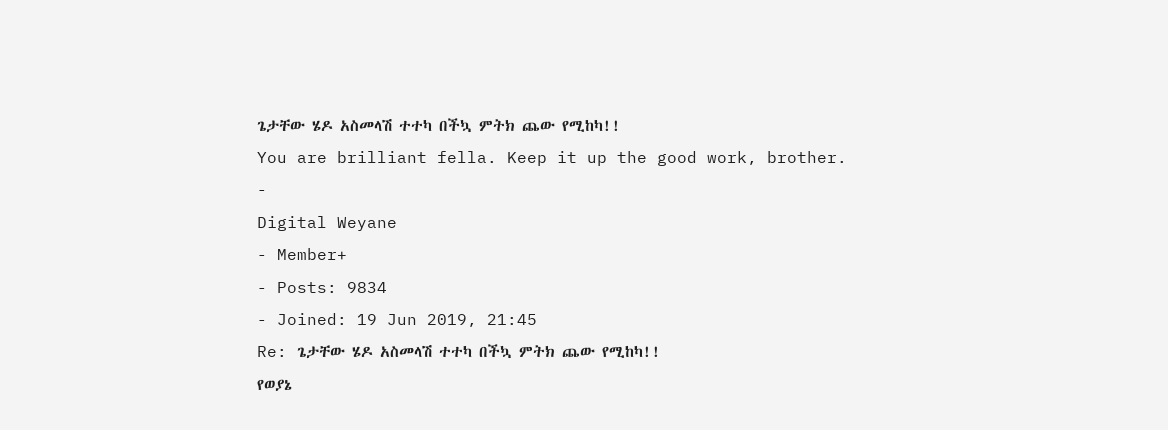ጌታቸው ሄዶ አስመላሽ ተተካ በችኳ ምትክ ጨው የሚከካ!!
You are brilliant fella. Keep it up the good work, brother.
-
Digital Weyane
- Member+
- Posts: 9834
- Joined: 19 Jun 2019, 21:45
Re: ጌታቸው ሄዶ አስመላሽ ተተካ በችኳ ምትክ ጨው የሚከካ!!
የወያኔ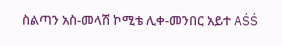ስልጣን አስ-መላሽ ኮሚቴ ሊቀ-መንበር አይተ AŚŚ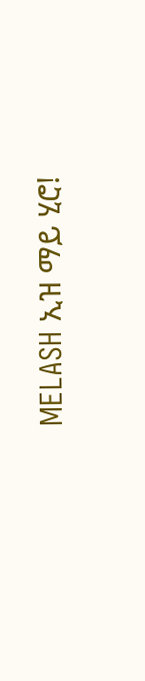MELASH ኢዝ ማይ ሂሮ!